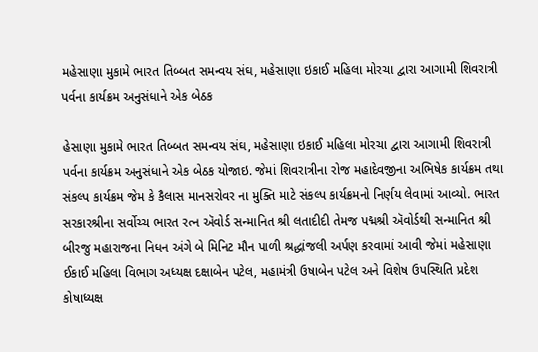મહેસાણા મુકામે ભારત તિબ્બત સમન્વય સંઘ, મહેસાણા ઇકાઈ મહિલા મોરચા દ્વારા આગામી શિવરાત્રી પર્વના કાર્યક્રમ અનુસંધાને એક બેઠક

હેસાણા મુકામે ભારત તિબ્બત સમન્વય સંઘ, મહેસાણા ઇકાઈ મહિલા મોરચા દ્વારા આગામી શિવરાત્રી પર્વના કાર્યક્રમ અનુસંધાને એક બેઠક યોજાઇ. જેમાં શિવરાત્રીના રોજ મહાદેવજીના અભિષેક કાર્યક્રમ તથા સંકલ્પ કાર્યક્રમ જેમ કે કૈલાસ માનસરોવર ના મુક્તિ માટે સંકલ્પ કાર્યક્રમનો નિર્ણય લેવામાં આવ્યો. ભારત સરકારશ્રીના સર્વોચ્ચ ભારત રત્ન ઍવોર્ડ સન્માનિત શ્રી લતાદીદી તેમજ પદ્મશ્રી ઍવોર્ડથી સન્માનિત શ્રી બીરજુ મહારાજના નિધન અંગે બે મિનિટ મૌન પાળી શ્રદ્ધાંજલી અર્પણ કરવામાં આવી જેમાં મહેસાણા ઈકાઈ મહિલા વિભાગ અધ્યક્ષ દક્ષાબેન પટેલ, મહામંત્રી ઉષાબેન પટેલ અને વિશેષ ઉપસ્થિતિ પ્રદેશ કોષાધ્યક્ષ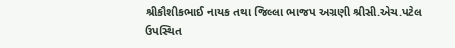શ્રીકૌશીકભાઈ નાયક તથા જિલ્લા ભાજપ અગ્રણી શ્રીસી.એચ.પટેલ ઉપસ્થિત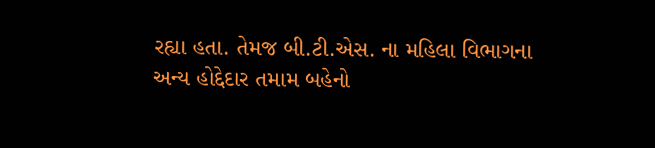રહ્યા હતા. તેમજ બી.ટી.એસ. ના મહિલા વિભાગના અન્ય હોદ્દેદાર તમામ બહેનો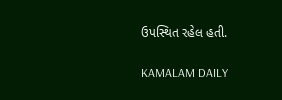ઉપસ્થિત રહેલ હતી.

KAMALAM DAILY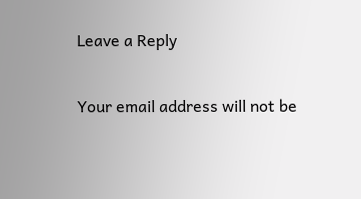Leave a Reply

Your email address will not be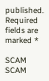published. Required fields are marked *

SCAM SCAM